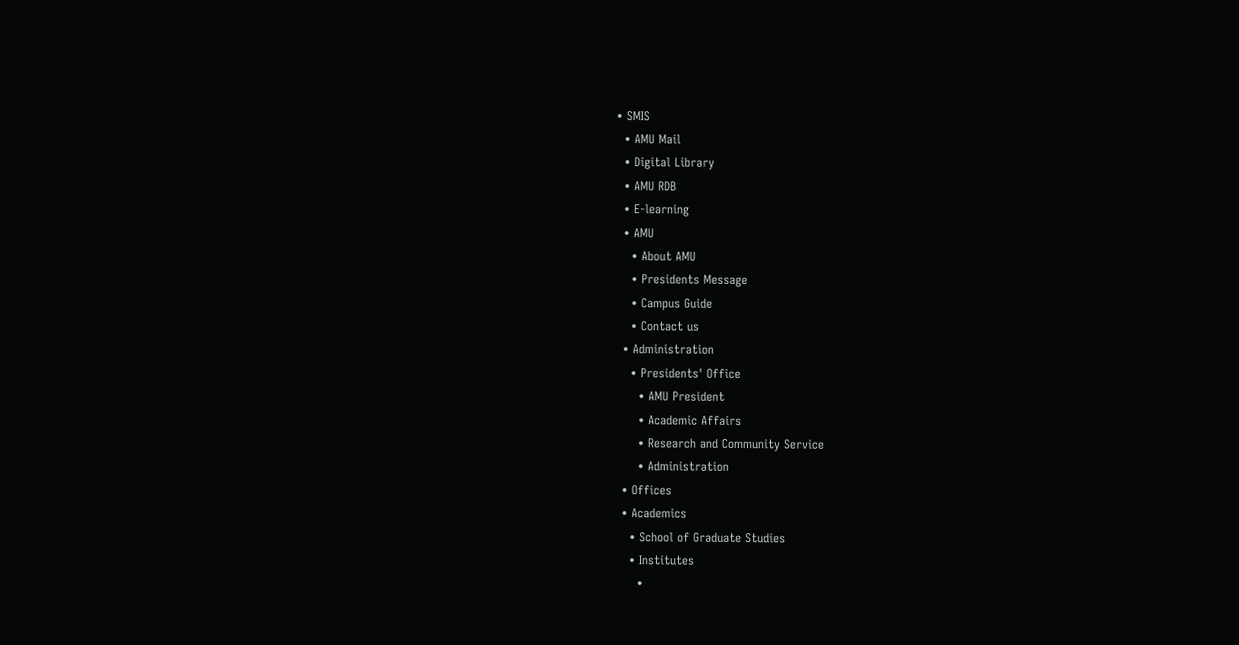• SMIS
  • AMU Mail
  • Digital Library
  • AMU RDB
  • E-learning
  • AMU
    • About AMU
    • Presidents Message
    • Campus Guide
    • Contact us
  • Administration
    • Presidents' Office
      • AMU President
      • Academic Affairs
      • Research and Community Service
      • Administration
  • Offices
  • Academics
    • School of Graduate Studies
    • Institutes
      •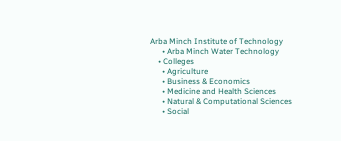Arba Minch Institute of Technology
      • Arba Minch Water Technology
    • Colleges
      • Agriculture
      • Business & Economics
      • Medicine and Health Sciences
      • Natural & Computational Sciences
      • Social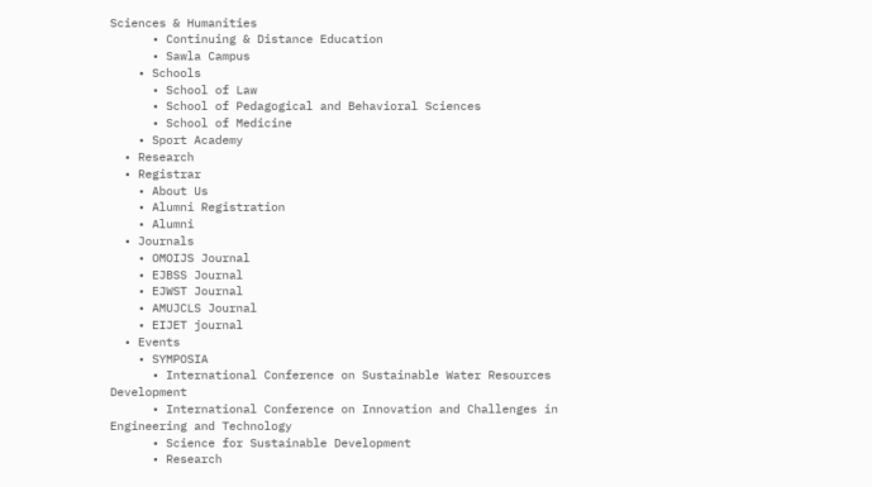Sciences & Humanities
      • Continuing & Distance Education
      • Sawla Campus
    • Schools
      • School of Law
      • School of Pedagogical and Behavioral Sciences
      • School of Medicine
    • Sport Academy
  • Research
  • Registrar
    • About Us
    • Alumni Registration
    • Alumni
  • Journals
    • OMOIJS Journal
    • EJBSS Journal
    • EJWST Journal
    • AMUJCLS Journal
    • EIJET journal
  • Events
    • SYMPOSIA
      • International Conference on Sustainable Water Resources Development
      • International Conference on Innovation and Challenges in Engineering and Technology
      • Science for Sustainable Development
      • Research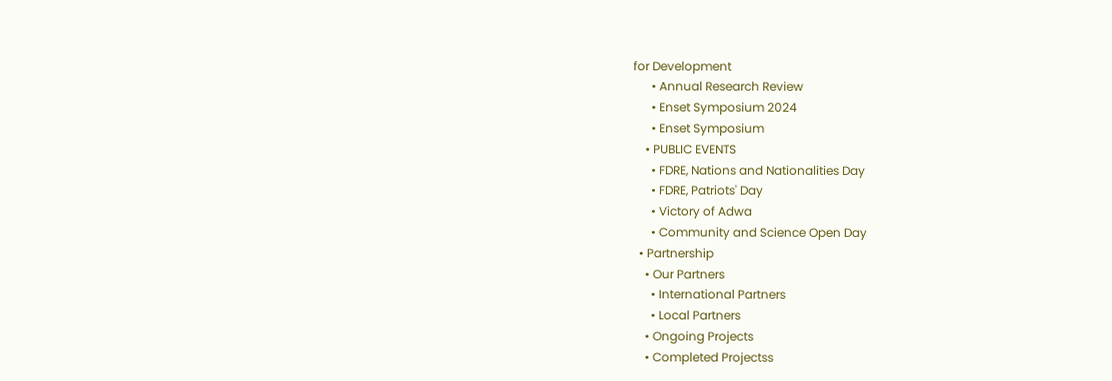for Development
      • Annual Research Review
      • Enset Symposium 2024
      • Enset Symposium
    • PUBLIC EVENTS
      • FDRE, Nations and Nationalities Day
      • FDRE, Patriots' Day
      • Victory of Adwa
      • Community and Science Open Day
  • Partnership
    • Our Partners
      • International Partners
      • Local Partners
    • Ongoing Projects
    • Completed Projectss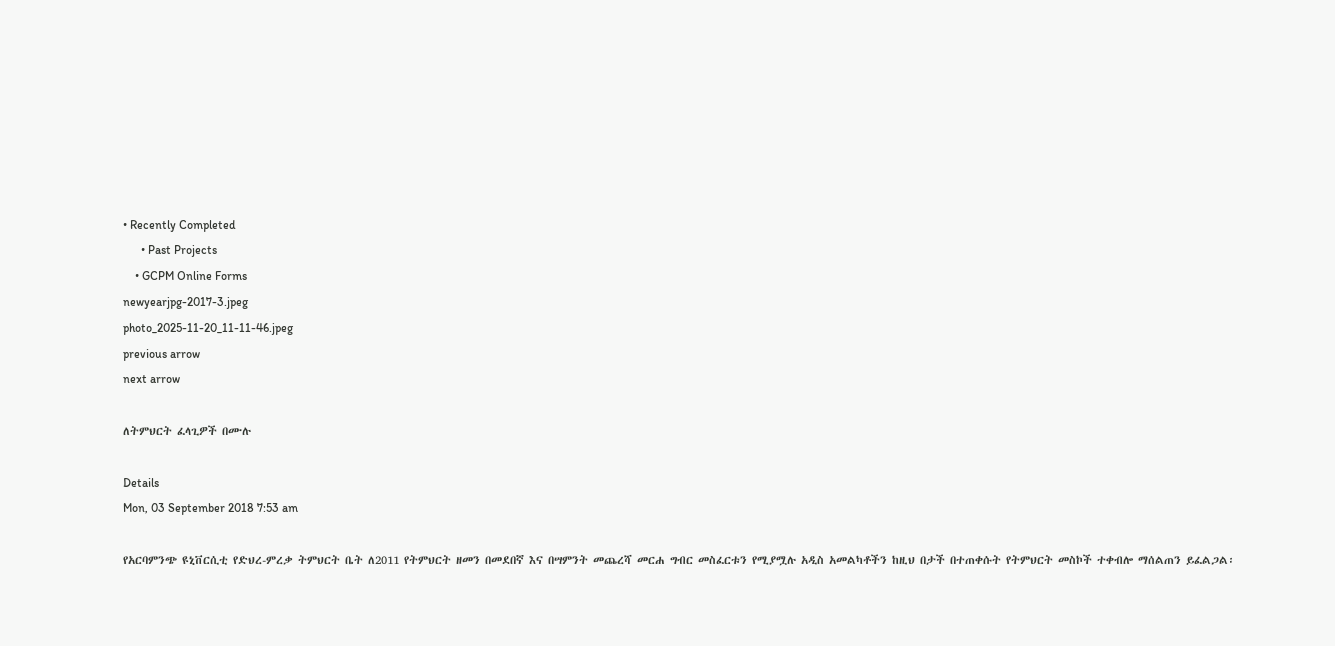• Recently Completed
      • Past Projects
    • GCPM Online Forms
newyearjpg-2017-3.jpeg
photo_2025-11-20_11-11-46.jpeg
previous arrow
next arrow

ለትምህርት ፈላጊዎች በሙሉ

Details
Mon, 03 September 2018 7:53 am

የአርባምንጭ ዩኒቨርሲቲ የድህረ-ምረቃ ትምህርት ቤት ለ2011 የትምህርት ዘመን በመደበኛ እና በሣምንት መጨረሻ መርሐ ግብር መስፈርቱን የሚያሟሉ አዲስ አመልካቶችን ከዚህ በታች በተጠቀሱት የትምህርት መስኮች ተቀብሎ ማሰልጠን ይፈልጋል፡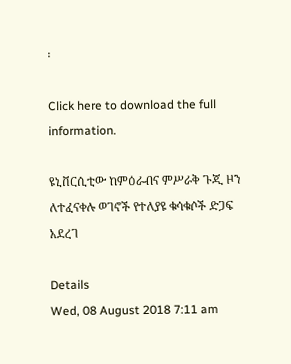፡

Click here to download the full information.

ዩኒቨርሲቲው ከምዕራብና ምሥራቅ ጉጂ ዞን ለተፈናቀሉ ወገኖች የተለያዩ ቁሳቁሶች ድጋፍ አደረገ

Details
Wed, 08 August 2018 7:11 am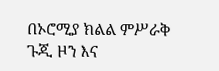በኦሮሚያ ክልል ምሥራቅ ጉጂ ዞን እና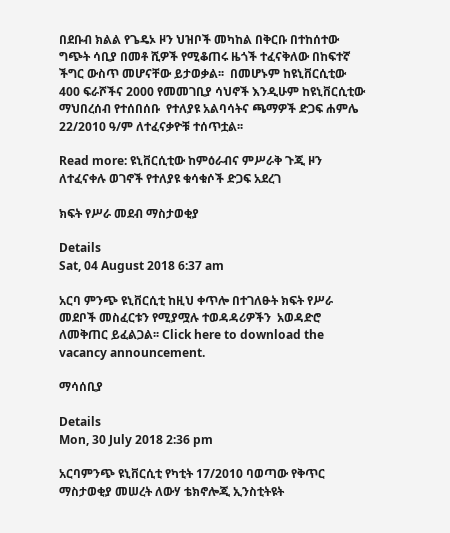በደቡብ ክልል የጌዴኦ ዞን ህዝቦች መካከል በቅርቡ በተከሰተው ግጭት ሳቢያ በመቶ ሺዎች የሚቆጠሩ ዜጎች ተፈናቅለው በከፍተኛ ችግር ውስጥ መሆናቸው ይታወቃል፡፡  በመሆኑም ከዩኒቨርሲቲው  400 ፍራሾችና 2000 የመመገቢያ ሳህኖች እንዲሁም ከዩኒቨርሲቲው ማህበረሰብ የተሰበሰቡ  የተለያዩ አልባሳትና ጫማዎች ድጋፍ ሐምሌ 22/2010 ዓ/ም ለተፈናቃዮቹ ተሰጥቷል፡፡

Read more: ዩኒቨርሲቲው ከምዕራብና ምሥራቅ ጉጂ ዞን ለተፈናቀሉ ወገኖች የተለያዩ ቁሳቁሶች ድጋፍ አደረገ

ክፍት የሥራ መደብ ማስታወቂያ

Details
Sat, 04 August 2018 6:37 am

አርባ ምንጭ ዩኒቨርሲቲ ከዚህ ቀጥሎ በተገለፁት ክፍት የሥራ መደቦች መስፈርቱን የሚያሟሉ ተወዳዳሪዎችን  አወዳድሮ ለመቅጠር ይፈልጋል፡፡ Click here to download the vacancy announcement.

ማሳሰቢያ

Details
Mon, 30 July 2018 2:36 pm

አርባምንጭ ዩኒቨርሲቲ የካቲት 17/2010 ባወጣው የቅጥር ማስታወቂያ መሠረት ለውሃ ቴክኖሎጂ ኢንስቲትዩት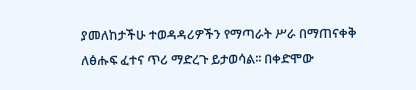ያመለከታችሁ ተወዳዳሪዎችን የማጣራት ሥራ በማጠናቀቅ ለፅሑፍ ፈተና ጥሪ ማድረጉ ይታወሳል፡፡ በቀድሞው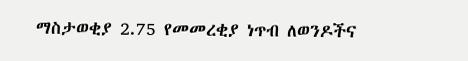ማስታወቂያ 2.75 የመመረቂያ ነጥብ ለወንዶችና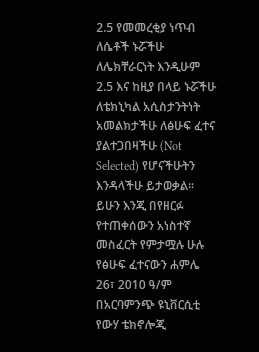2.5 የመመረቂያ ነጥብ ለሴቶች ኑሯችሁ ለሌክቸራርነት እንዲሁም 2.5 እና ከዚያ በላይ ኑሯችሁ ለቴክኒካል አሲስታንትነት አመልክታችሁ ለፅሁፍ ፈተና ያልተጋበዛችሁ (Not Selected) የሆናችሁትን እንዳላችሁ ይታወቃል፡፡ ይሁን እንጂ በየዘርፉ የተጠቀሰውን አነስተኛ መስፈርት የምታሟሉ ሁሉ የፅሁፍ ፈተናውን ሐምሌ 26፣ 2010 ዓ/ም በአርባምንጭ ዩኒቨርሲቲ የውሃ ቴክኖሎጂ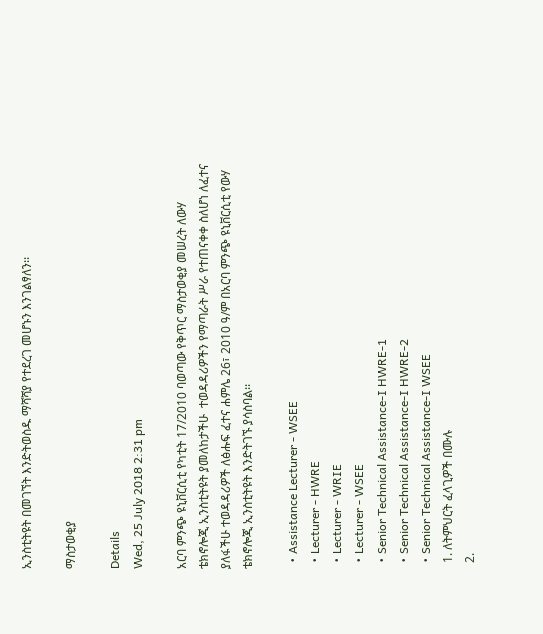ኢንስቲትዩት በመገኘት እንድትወስዱ ማሻሻያ የተደረገ መሆኑን እንገልፃለን፡፡

ማስታወቂያ

Details
Wed, 25 July 2018 2:31 pm

አርባ ምንጭ ዩኒቨርሲቲ የካቲት 17/2010 ባወጣው የቅጥር ማስታወቂያ መሠረት ለውሃ ቴክኖሎጂ ኢንስቲትዩት ያመለከታችሁ  ተወዳዳሪዎችን የማጣራት ሥራ የተጠናቀቀ ስለሆነ ለፈተና ያለፋችሁ ተወዳዳሪዎች ለፅሑፍ ፈተና ሐምሌ 26፣ 2010 ዓ/ም በአርባ ምንጭ ዩኒቨርሲቲ የውሃ ቴክኖሎጂ ኢንስቲትዩት እንድትገኙ ያሳስባል፡፡

  • Assistance Lecturer - WSEE
  • Lecturer - HWRE
  • Lecturer - WRIE
  • Lecturer - WSEE
  • Senior Technical Assistance-I HWRE-1
  • Senior Technical Assistance-I HWRE-2
  • Senior Technical Assistance-I WSEE
  1. ለትምህርት ፈላጊዎች በሙሉ
  2.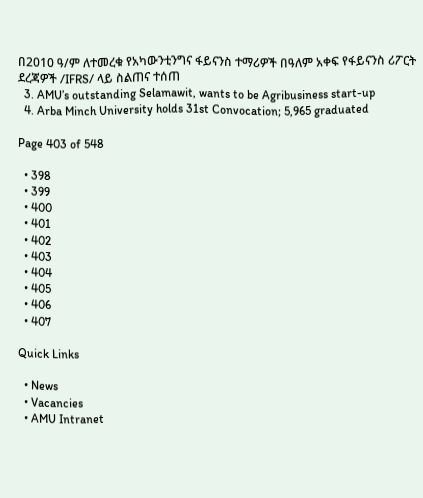በ2010 ዓ/ም ለተመረቁ የአካውንቲንግና ፋይናንስ ተማሪዎች በዓለም አቀፍ የፋይናንስ ሪፖርት ደረጃዎች /IFRS/ ላይ ስልጠና ተሰጠ
  3. AMU’s outstanding Selamawit, wants to be Agribusiness start-up
  4. Arba Minch University holds 31st Convocation; 5,965 graduated

Page 403 of 548

  • 398
  • 399
  • 400
  • 401
  • 402
  • 403
  • 404
  • 405
  • 406
  • 407

Quick Links

  • News
  • Vacancies
  • AMU Intranet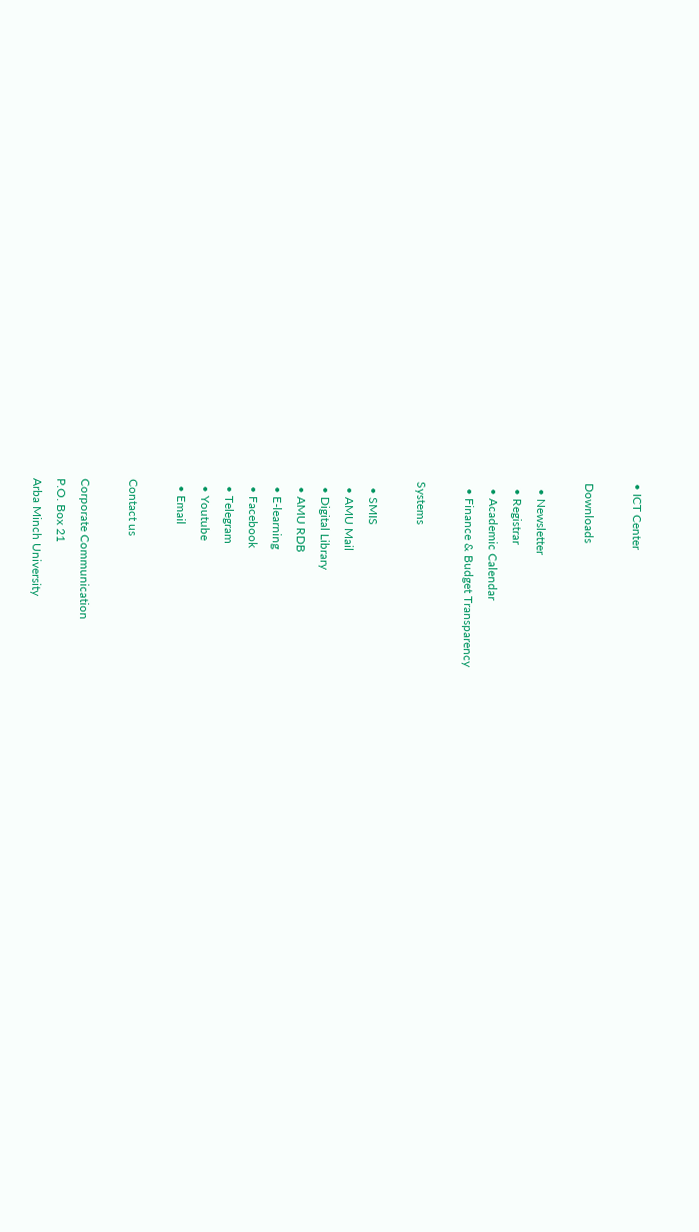• ICT Center

Downloads

  • Newsletter
  • Registrar
  • Academic Calendar
  • Finance & Budget Transparency

Systems

  • SMIS
  • AMU Mail
  • Digital Library
  • AMU RDB
  • E-learning
  • Facebook
  • Telegram
  • Youtube
  • Email

Contact us

Corporate Communication
P.O. Box 21
Arba Minch University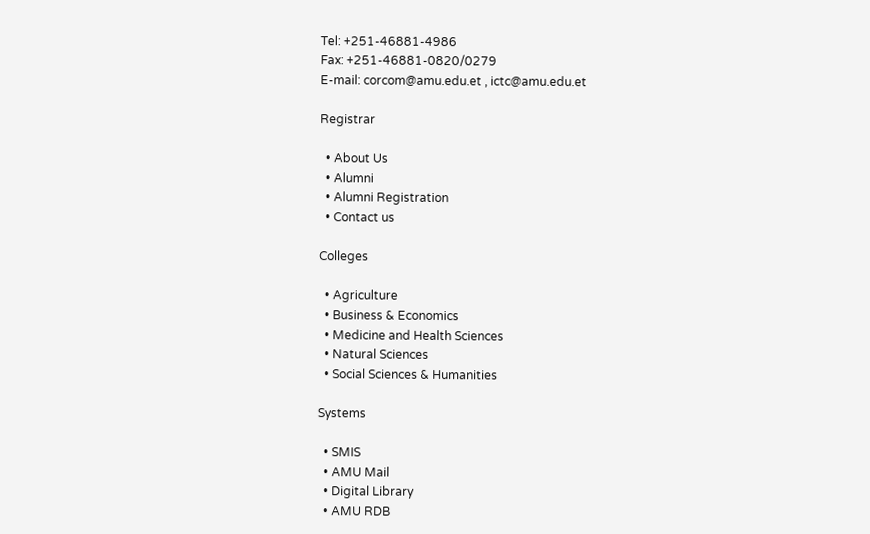Tel: +251-46881-4986
Fax: +251-46881-0820/0279
E-mail: corcom@amu.edu.et , ictc@amu.edu.et

Registrar

  • About Us
  • Alumni
  • Alumni Registration
  • Contact us

Colleges

  • Agriculture
  • Business & Economics
  • Medicine and Health Sciences
  • Natural Sciences
  • Social Sciences & Humanities

Systems

  • SMIS
  • AMU Mail
  • Digital Library
  • AMU RDB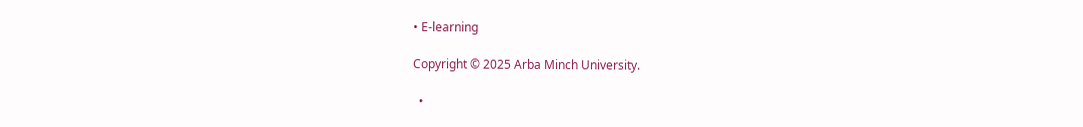• E-learning

Copyright © 2025 Arba Minch University.

  •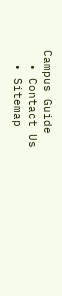Campus Guide
  • Contact Us
  • Sitemap